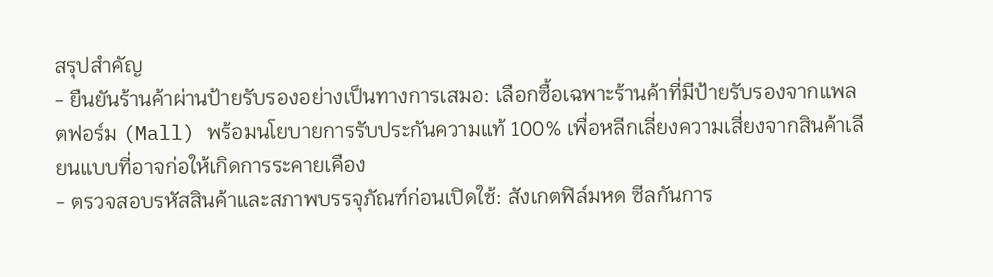สรุปสำคัญ
- ยืนยันร้านค้าผ่านป้ายรับรองอย่างเป็นทางการเสมอ: เลือกซื้อเฉพาะร้านค้าที่มีป้ายรับรองจากแพลตฟอร์ม (Mall) พร้อมนโยบายการรับประกันความแท้ 100% เพื่อหลีกเลี่ยงความเสี่ยงจากสินค้าเลียนแบบที่อาจก่อให้เกิดการระคายเคือง
- ตรวจสอบรหัสสินค้าและสภาพบรรจุภัณฑ์ก่อนเปิดใช้: สังเกตฟิล์มหด ซีลกันการ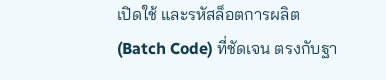เปิดใช้ และรหัสล็อตการผลิต (Batch Code) ที่ชัดเจน ตรงกับฐา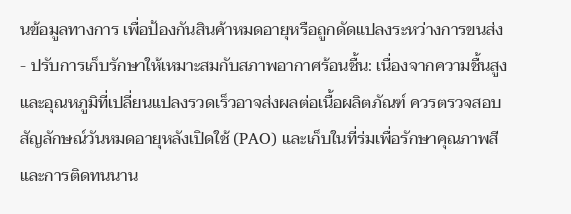นข้อมูลทางการ เพื่อป้องกันสินค้าหมดอายุหรือถูกดัดแปลงระหว่างการขนส่ง
- ปรับการเก็บรักษาให้เหมาะสมกับสภาพอากาศร้อนชื้น: เนื่องจากความชื้นสูงและอุณหภูมิที่เปลี่ยนแปลงรวดเร็วอาจส่งผลต่อเนื้อผลิตภัณฑ์ ควรตรวจสอบสัญลักษณ์วันหมดอายุหลังเปิดใช้ (PAO) และเก็บในที่ร่มเพื่อรักษาคุณภาพสีและการติดทนนาน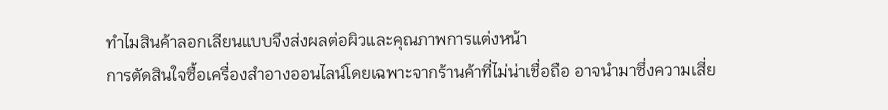ทำไมสินค้าลอกเลียนแบบจึงส่งผลต่อผิวและคุณภาพการแต่งหน้า
การตัดสินใจซื้อเครื่องสำอางออนไลน์โดยเฉพาะจากร้านค้าที่ไม่น่าเชื่อถือ อาจนำมาซึ่งความเสี่ย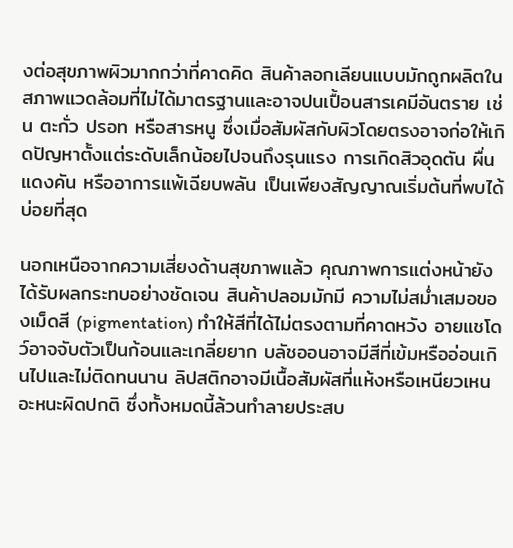งต่อสุขภาพผิวมากกว่าที่คาดคิด สินค้าลอกเลียนแบบมักถูกผลิตในสภาพแวดล้อมที่ไม่ได้มาตรฐานและอาจปนเปื้อนสารเคมีอันตราย เช่น ตะกั่ว ปรอท หรือสารหนู ซึ่งเมื่อสัมผัสกับผิวโดยตรงอาจก่อให้เกิดปัญหาตั้งแต่ระดับเล็กน้อยไปจนถึงรุนแรง การเกิดสิวอุดตัน ผื่นแดงคัน หรืออาการแพ้เฉียบพลัน เป็นเพียงสัญญาณเริ่มต้นที่พบได้บ่อยที่สุด

นอกเหนือจากความเสี่ยงด้านสุขภาพแล้ว คุณภาพการแต่งหน้ายังได้รับผลกระทบอย่างชัดเจน สินค้าปลอมมักมี ความไม่สม่ำเสมอของเม็ดสี (pigmentation) ทำให้สีที่ได้ไม่ตรงตามที่คาดหวัง อายแชโดว์อาจจับตัวเป็นก้อนและเกลี่ยยาก บลัชออนอาจมีสีที่เข้มหรืออ่อนเกินไปและไม่ติดทนนาน ลิปสติกอาจมีเนื้อสัมผัสที่แห้งหรือเหนียวเหนอะหนะผิดปกติ ซึ่งทั้งหมดนี้ล้วนทำลายประสบ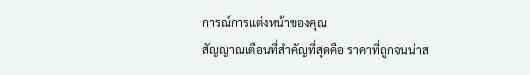การณ์การแต่งหน้าของคุณ
สัญญาณเตือนที่สำคัญที่สุดคือ ราคาที่ถูกจนน่าส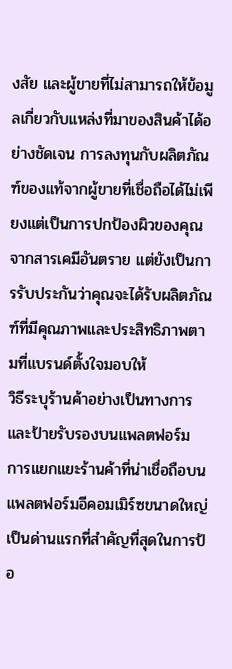งสัย และผู้ขายที่ไม่สามารถให้ข้อมูลเกี่ยวกับแหล่งที่มาของสินค้าได้อย่างชัดเจน การลงทุนกับผลิตภัณฑ์ของแท้จากผู้ขายที่เชื่อถือได้ไม่เพียงแต่เป็นการปกป้องผิวของคุณจากสารเคมีอันตราย แต่ยังเป็นการรับประกันว่าคุณจะได้รับผลิตภัณฑ์ที่มีคุณภาพและประสิทธิภาพตามที่แบรนด์ตั้งใจมอบให้
วิธีระบุร้านค้าอย่างเป็นทางการและป้ายรับรองบนแพลตฟอร์ม
การแยกแยะร้านค้าที่น่าเชื่อถือบนแพลตฟอร์มอีคอมเมิร์ซขนาดใหญ่เป็นด่านแรกที่สำคัญที่สุดในการป้อ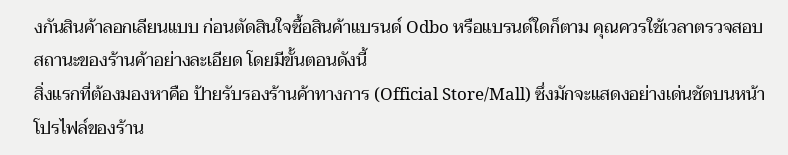งกันสินค้าลอกเลียนแบบ ก่อนตัดสินใจซื้อสินค้าแบรนด์ Odbo หรือแบรนด์ใดก็ตาม คุณควรใช้เวลาตรวจสอบสถานะของร้านค้าอย่างละเอียด โดยมีขั้นตอนดังนี้
สิ่งแรกที่ต้องมองหาคือ ป้ายรับรองร้านค้าทางการ (Official Store/Mall) ซึ่งมักจะแสดงอย่างเด่นชัดบนหน้าโปรไฟล์ของร้าน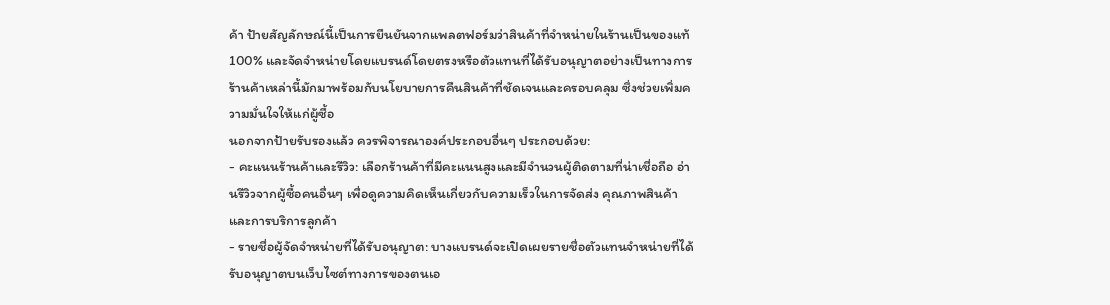ค้า ป้ายสัญลักษณ์นี้เป็นการยืนยันจากแพลตฟอร์มว่าสินค้าที่จำหน่ายในร้านเป็นของแท้ 100% และจัดจำหน่ายโดยแบรนด์โดยตรงหรือตัวแทนที่ได้รับอนุญาตอย่างเป็นทางการ ร้านค้าเหล่านี้มักมาพร้อมกับนโยบายการคืนสินค้าที่ชัดเจนและครอบคลุม ซึ่งช่วยเพิ่มความมั่นใจให้แก่ผู้ซื้อ
นอกจากป้ายรับรองแล้ว ควรพิจารณาองค์ประกอบอื่นๆ ประกอบด้วย:
- คะแนนร้านค้าและรีวิว: เลือกร้านค้าที่มีคะแนนสูงและมีจำนวนผู้ติดตามที่น่าเชื่อถือ อ่านรีวิวจากผู้ซื้อคนอื่นๆ เพื่อดูความคิดเห็นเกี่ยวกับความเร็วในการจัดส่ง คุณภาพสินค้า และการบริการลูกค้า
- รายชื่อผู้จัดจำหน่ายที่ได้รับอนุญาต: บางแบรนด์จะเปิดเผยรายชื่อตัวแทนจำหน่ายที่ได้รับอนุญาตบนเว็บไซต์ทางการของตนเอ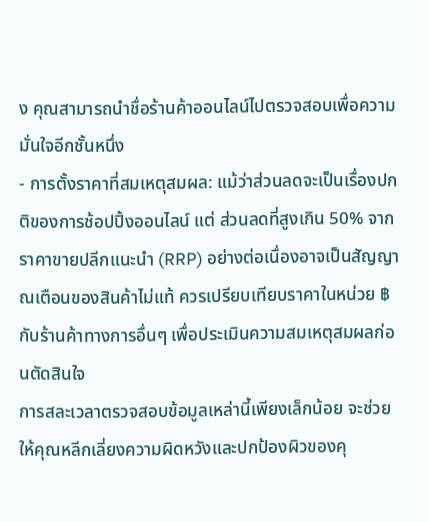ง คุณสามารถนำชื่อร้านค้าออนไลน์ไปตรวจสอบเพื่อความมั่นใจอีกชั้นหนึ่ง
- การตั้งราคาที่สมเหตุสมผล: แม้ว่าส่วนลดจะเป็นเรื่องปกติของการช้อปปิ้งออนไลน์ แต่ ส่วนลดที่สูงเกิน 50% จากราคาขายปลีกแนะนำ (RRP) อย่างต่อเนื่องอาจเป็นสัญญาณเตือนของสินค้าไม่แท้ ควรเปรียบเทียบราคาในหน่วย ฿ กับร้านค้าทางการอื่นๆ เพื่อประเมินความสมเหตุสมผลก่อนตัดสินใจ
การสละเวลาตรวจสอบข้อมูลเหล่านี้เพียงเล็กน้อย จะช่วยให้คุณหลีกเลี่ยงความผิดหวังและปกป้องผิวของคุ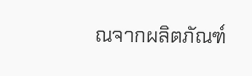ณจากผลิตภัณฑ์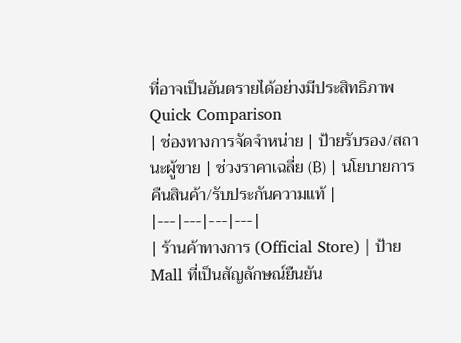ที่อาจเป็นอันตรายได้อย่างมีประสิทธิภาพ
Quick Comparison
| ช่องทางการจัดจำหน่าย | ป้ายรับรอง/สถานะผู้ขาย | ช่วงราคาเฉลี่ย (฿) | นโยบายการคืนสินค้า/รับประกันความแท้ |
|---|---|---|---|
| ร้านค้าทางการ (Official Store) | ป้าย Mall ที่เป็นสัญลักษณ์ยืนยัน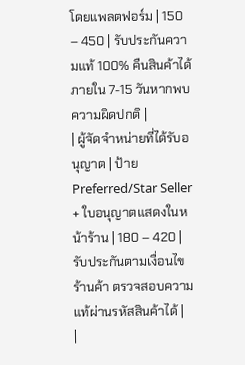โดยแพลตฟอร์ม | 150 – 450 | รับประกันความแท้ 100% คืนสินค้าได้ภายใน 7-15 วันหากพบความผิดปกติ |
| ผู้จัดจำหน่ายที่ได้รับอนุญาต | ป้าย Preferred/Star Seller + ใบอนุญาตแสดงในหน้าร้าน | 180 – 420 | รับประกันตามเงื่อนไขร้านค้า ตรวจสอบความแท้ผ่านรหัสสินค้าได้ |
|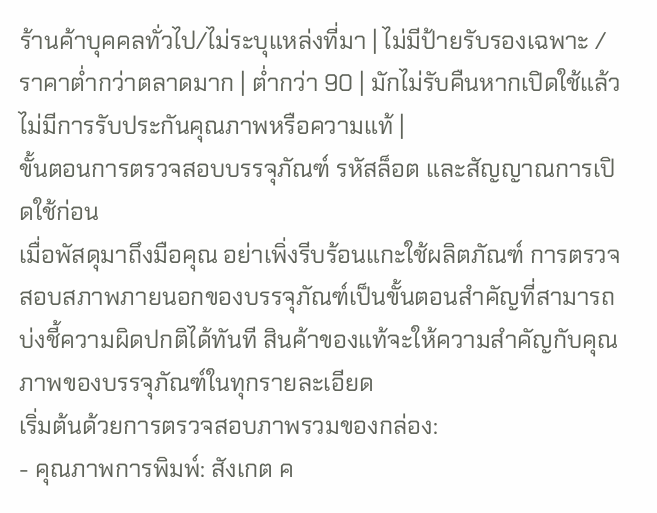ร้านค้าบุคคลทั่วไป/ไม่ระบุแหล่งที่มา | ไม่มีป้ายรับรองเฉพาะ / ราคาต่ำกว่าตลาดมาก | ต่ำกว่า 90 | มักไม่รับคืนหากเปิดใช้แล้ว ไม่มีการรับประกันคุณภาพหรือความแท้ |
ขั้นตอนการตรวจสอบบรรจุภัณฑ์ รหัสล็อต และสัญญาณการเปิดใช้ก่อน
เมื่อพัสดุมาถึงมือคุณ อย่าเพิ่งรีบร้อนแกะใช้ผลิตภัณฑ์ การตรวจสอบสภาพภายนอกของบรรจุภัณฑ์เป็นขั้นตอนสำคัญที่สามารถบ่งชี้ความผิดปกติได้ทันที สินค้าของแท้จะให้ความสำคัญกับคุณภาพของบรรจุภัณฑ์ในทุกรายละเอียด
เริ่มต้นด้วยการตรวจสอบภาพรวมของกล่อง:
- คุณภาพการพิมพ์: สังเกต ค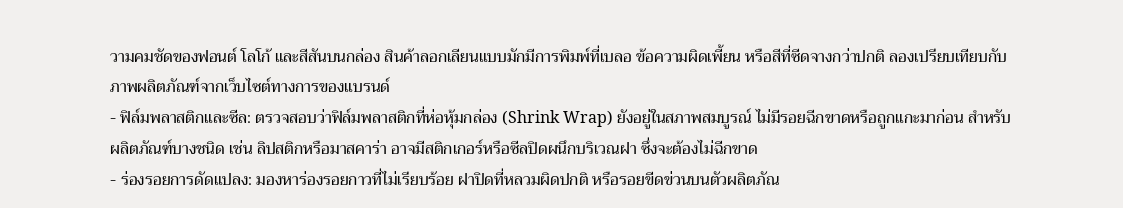วามคมชัดของฟอนต์ โลโก้ และสีสันบนกล่อง สินค้าลอกเลียนแบบมักมีการพิมพ์ที่เบลอ ข้อความผิดเพี้ยน หรือสีที่ซีดจางกว่าปกติ ลองเปรียบเทียบกับภาพผลิตภัณฑ์จากเว็บไซต์ทางการของแบรนด์
- ฟิล์มพลาสติกและซีล: ตรวจสอบว่าฟิล์มพลาสติกที่ห่อหุ้มกล่อง (Shrink Wrap) ยังอยู่ในสภาพสมบูรณ์ ไม่มีรอยฉีกขาดหรือถูกแกะมาก่อน สำหรับผลิตภัณฑ์บางชนิด เช่น ลิปสติกหรือมาสคาร่า อาจมีสติกเกอร์หรือซีลปิดผนึกบริเวณฝา ซึ่งจะต้องไม่ฉีกขาด
- ร่องรอยการดัดแปลง: มองหาร่องรอยกาวที่ไม่เรียบร้อย ฝาปิดที่หลวมผิดปกติ หรือรอยขีดข่วนบนตัวผลิตภัณ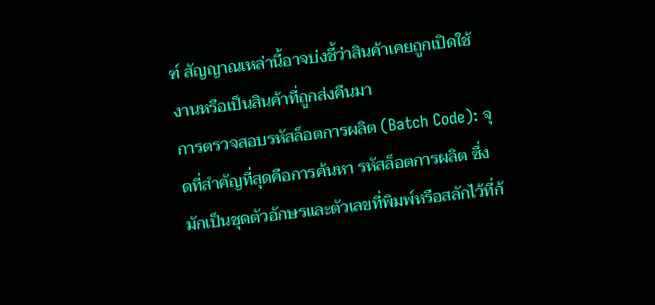ฑ์ สัญญาณเหล่านี้อาจบ่งชี้ว่าสินค้าเคยถูกเปิดใช้งานหรือเป็นสินค้าที่ถูกส่งคืนมา
การตรวจสอบรหัสล็อตการผลิต (Batch Code): จุดที่สำคัญที่สุดคือการค้นหา รหัสล็อตการผลิต ซึ่งมักเป็นชุดตัวอักษรและตัวเลขที่พิมพ์หรือสลักไว้ที่ก้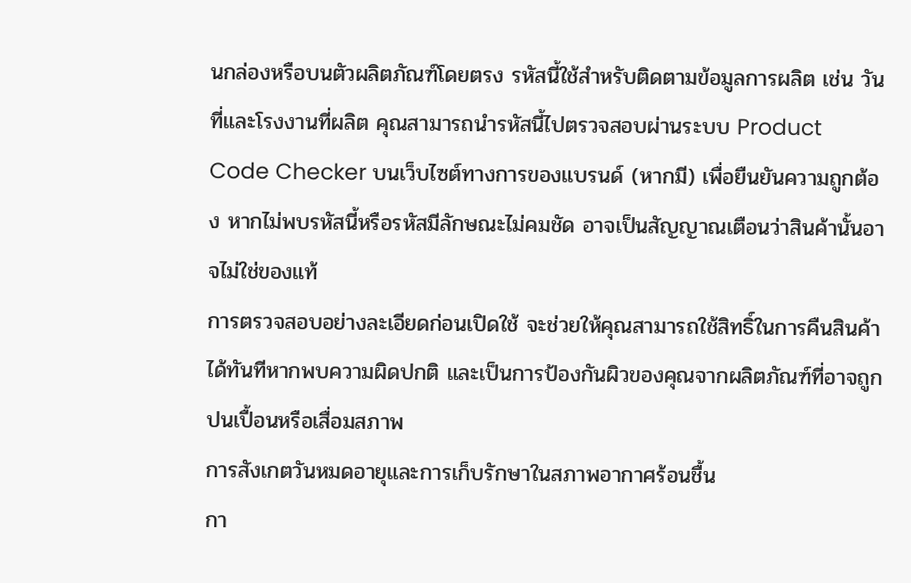นกล่องหรือบนตัวผลิตภัณฑ์โดยตรง รหัสนี้ใช้สำหรับติดตามข้อมูลการผลิต เช่น วันที่และโรงงานที่ผลิต คุณสามารถนำรหัสนี้ไปตรวจสอบผ่านระบบ Product Code Checker บนเว็บไซต์ทางการของแบรนด์ (หากมี) เพื่อยืนยันความถูกต้อง หากไม่พบรหัสนี้หรือรหัสมีลักษณะไม่คมชัด อาจเป็นสัญญาณเตือนว่าสินค้านั้นอาจไม่ใช่ของแท้
การตรวจสอบอย่างละเอียดก่อนเปิดใช้ จะช่วยให้คุณสามารถใช้สิทธิ์ในการคืนสินค้าได้ทันทีหากพบความผิดปกติ และเป็นการป้องกันผิวของคุณจากผลิตภัณฑ์ที่อาจถูกปนเปื้อนหรือเสื่อมสภาพ
การสังเกตวันหมดอายุและการเก็บรักษาในสภาพอากาศร้อนชื้น
กา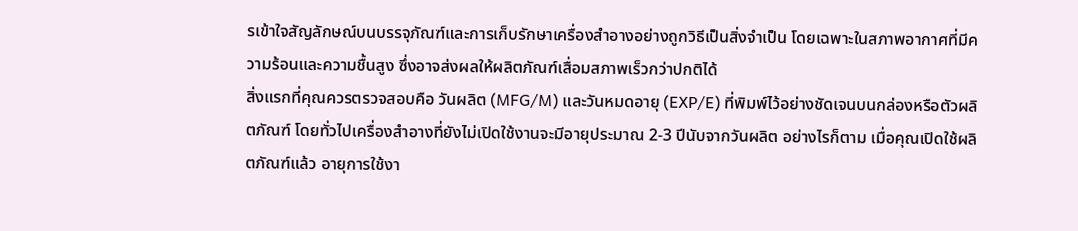รเข้าใจสัญลักษณ์บนบรรจุภัณฑ์และการเก็บรักษาเครื่องสำอางอย่างถูกวิธีเป็นสิ่งจำเป็น โดยเฉพาะในสภาพอากาศที่มีความร้อนและความชื้นสูง ซึ่งอาจส่งผลให้ผลิตภัณฑ์เสื่อมสภาพเร็วกว่าปกติได้
สิ่งแรกที่คุณควรตรวจสอบคือ วันผลิต (MFG/M) และวันหมดอายุ (EXP/E) ที่พิมพ์ไว้อย่างชัดเจนบนกล่องหรือตัวผลิตภัณฑ์ โดยทั่วไปเครื่องสำอางที่ยังไม่เปิดใช้งานจะมีอายุประมาณ 2-3 ปีนับจากวันผลิต อย่างไรก็ตาม เมื่อคุณเปิดใช้ผลิตภัณฑ์แล้ว อายุการใช้งา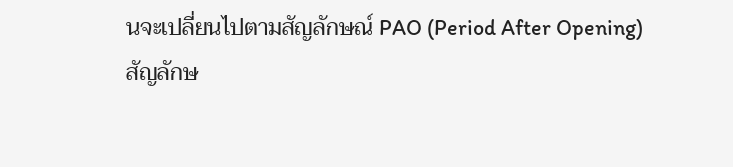นจะเปลี่ยนไปตามสัญลักษณ์ PAO (Period After Opening)
สัญลักษ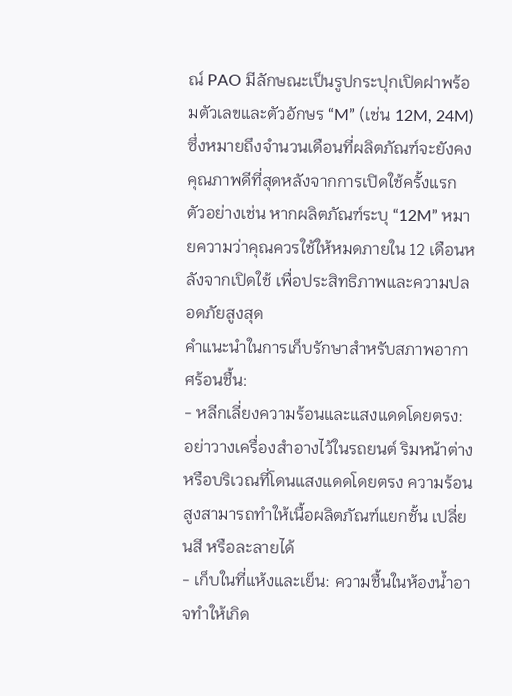ณ์ PAO มีลักษณะเป็นรูปกระปุกเปิดฝาพร้อมตัวเลขและตัวอักษร “M” (เช่น 12M, 24M) ซึ่งหมายถึงจำนวนเดือนที่ผลิตภัณฑ์จะยังคงคุณภาพดีที่สุดหลังจากการเปิดใช้ครั้งแรก ตัวอย่างเช่น หากผลิตภัณฑ์ระบุ “12M” หมายความว่าคุณควรใช้ให้หมดภายใน 12 เดือนหลังจากเปิดใช้ เพื่อประสิทธิภาพและความปลอดภัยสูงสุด
คำแนะนำในการเก็บรักษาสำหรับสภาพอากาศร้อนชื้น:
- หลีกเลี่ยงความร้อนและแสงแดดโดยตรง: อย่าวางเครื่องสำอางไว้ในรถยนต์ ริมหน้าต่าง หรือบริเวณที่โดนแสงแดดโดยตรง ความร้อนสูงสามารถทำให้เนื้อผลิตภัณฑ์แยกชั้น เปลี่ยนสี หรือละลายได้
- เก็บในที่แห้งและเย็น: ความชื้นในห้องน้ำอาจทำให้เกิด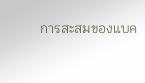การสะสมของแบค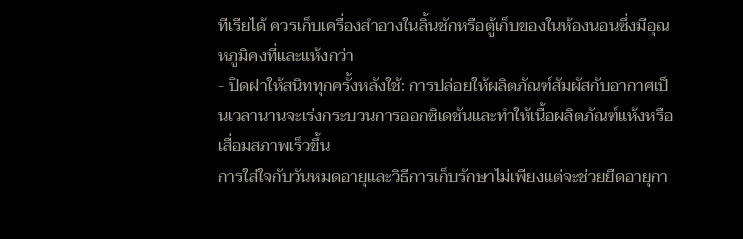ทีเรียได้ ควรเก็บเครื่องสำอางในลิ้นชักหรือตู้เก็บของในห้องนอนซึ่งมีอุณหภูมิคงที่และแห้งกว่า
- ปิดฝาให้สนิททุกครั้งหลังใช้: การปล่อยให้ผลิตภัณฑ์สัมผัสกับอากาศเป็นเวลานานจะเร่งกระบวนการออกซิเดชันและทำให้เนื้อผลิตภัณฑ์แห้งหรือเสื่อมสภาพเร็วขึ้น
การใส่ใจกับวันหมดอายุและวิธีการเก็บรักษาไม่เพียงแต่จะช่วยยืดอายุกา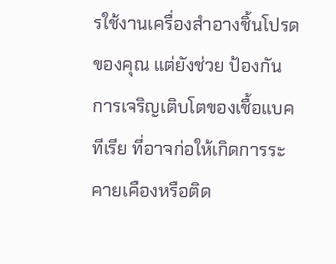รใช้งานเครื่องสำอางชิ้นโปรดของคุณ แต่ยังช่วย ป้องกันการเจริญเติบโตของเชื้อแบคทีเรีย ที่อาจก่อให้เกิดการระคายเคืองหรือติด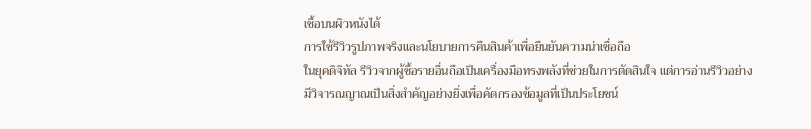เชื้อบนผิวหนังได้
การใช้รีวิวรูปภาพจริงและนโยบายการคืนสินค้าเพื่อยืนยันความน่าเชื่อถือ
ในยุคดิจิทัล รีวิวจากผู้ซื้อรายอื่นถือเป็นเครื่องมือทรงพลังที่ช่วยในการตัดสินใจ แต่การอ่านรีวิวอย่างมีวิจารณญาณเป็นสิ่งสำคัญอย่างยิ่งเพื่อคัดกรองข้อมูลที่เป็นประโยชน์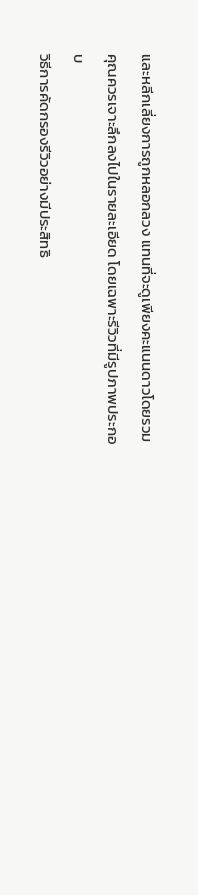และหลีกเลี่ยงการถูกหลอกลวง แทนที่จะดูเพียงคะแนนดาวโดยรวม คุณควรเจาะลึกลงไปในรายละเอียด โดยเฉพาะรีวิวที่มีรูปภาพประกอบ
วิธีการคัดกรองรีวิวอย่างมีประสิทธิ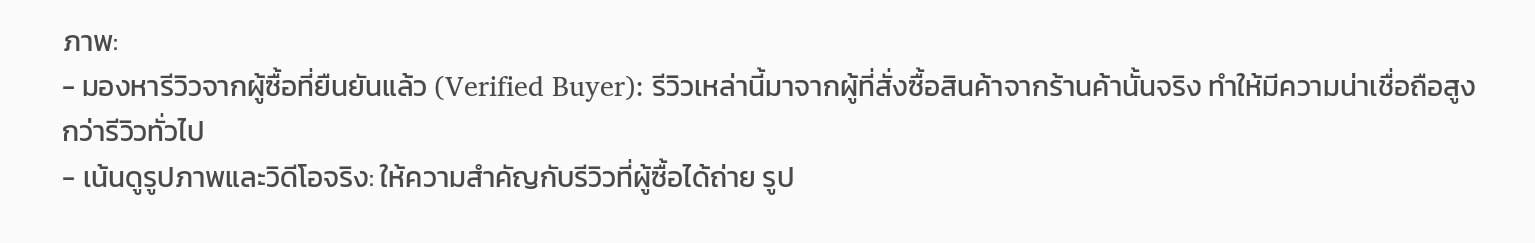ภาพ:
- มองหารีวิวจากผู้ซื้อที่ยืนยันแล้ว (Verified Buyer): รีวิวเหล่านี้มาจากผู้ที่สั่งซื้อสินค้าจากร้านค้านั้นจริง ทำให้มีความน่าเชื่อถือสูงกว่ารีวิวทั่วไป
- เน้นดูรูปภาพและวิดีโอจริง: ให้ความสำคัญกับรีวิวที่ผู้ซื้อได้ถ่าย รูป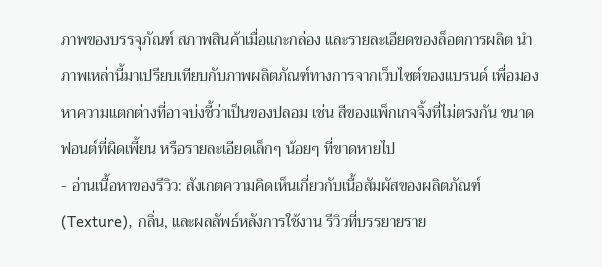ภาพของบรรจุภัณฑ์ สภาพสินค้าเมื่อแกะกล่อง และรายละเอียดของล็อตการผลิต นำภาพเหล่านี้มาเปรียบเทียบกับภาพผลิตภัณฑ์ทางการจากเว็บไซต์ของแบรนด์ เพื่อมองหาความแตกต่างที่อาจบ่งชี้ว่าเป็นของปลอม เช่น สีของแพ็กเกจจิ้งที่ไม่ตรงกัน ขนาดฟอนต์ที่ผิดเพี้ยน หรือรายละเอียดเล็กๆ น้อยๆ ที่ขาดหายไป
- อ่านเนื้อหาของรีวิว: สังเกตความคิดเห็นเกี่ยวกับเนื้อสัมผัสของผลิตภัณฑ์ (Texture), กลิ่น, และผลลัพธ์หลังการใช้งาน รีวิวที่บรรยายราย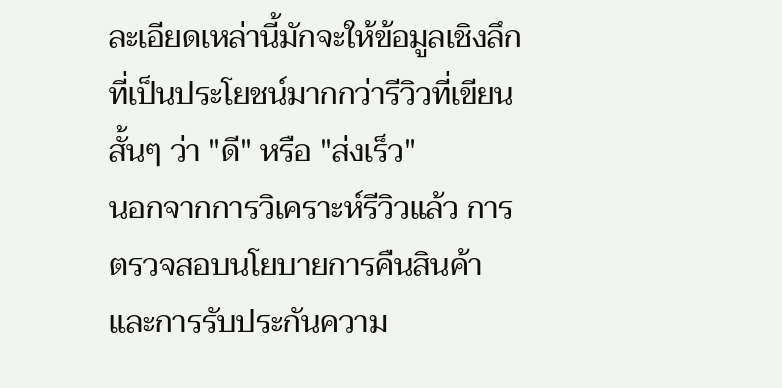ละเอียดเหล่านี้มักจะให้ข้อมูลเชิงลึกที่เป็นประโยชน์มากกว่ารีวิวที่เขียนสั้นๆ ว่า "ดี" หรือ "ส่งเร็ว"
นอกจากการวิเคราะห์รีวิวแล้ว การตรวจสอบนโยบายการคืนสินค้าและการรับประกันความ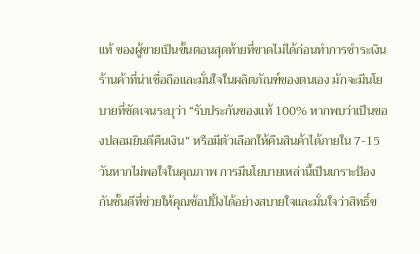แท้ ของผู้ขายเป็นขั้นตอนสุดท้ายที่ขาดไม่ได้ก่อนทำการชำระเงิน ร้านค้าที่น่าเชื่อถือและมั่นใจในผลิตภัณฑ์ของตนเอง มักจะมีนโยบายที่ชัดเจนระบุว่า “รับประกันของแท้ 100% หากพบว่าเป็นของปลอมยินดีคืนเงิน” หรือมีตัวเลือกให้คืนสินค้าได้ภายใน 7-15 วันหากไม่พอใจในคุณภาพ การมีนโยบายเหล่านี้เป็นเกราะป้องกันชั้นดีที่ช่วยให้คุณช้อปปิ้งได้อย่างสบายใจและมั่นใจว่าสิทธิ์ข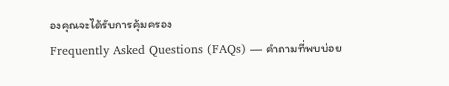องคุณจะได้รับการคุ้มครอง
Frequently Asked Questions (FAQs) — คำถามที่พบบ่อย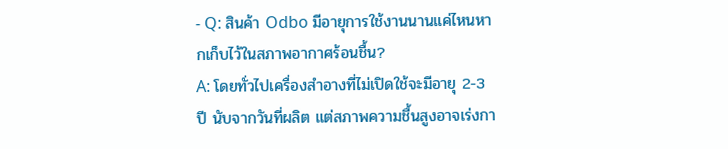- Q: สินค้า Odbo มีอายุการใช้งานนานแค่ไหนหากเก็บไว้ในสภาพอากาศร้อนชื้น?
A: โดยทั่วไปเครื่องสำอางที่ไม่เปิดใช้จะมีอายุ 2-3 ปี นับจากวันที่ผลิต แต่สภาพความชื้นสูงอาจเร่งกา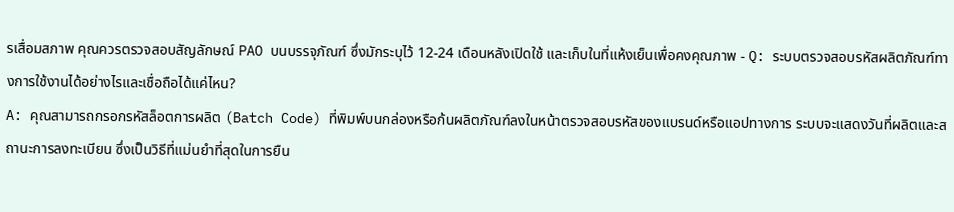รเสื่อมสภาพ คุณควรตรวจสอบสัญลักษณ์ PAO บนบรรจุภัณฑ์ ซึ่งมักระบุไว้ 12-24 เดือนหลังเปิดใช้ และเก็บในที่แห้งเย็นเพื่อคงคุณภาพ - Q: ระบบตรวจสอบรหัสผลิตภัณฑ์ทางการใช้งานได้อย่างไรและเชื่อถือได้แค่ไหน?
A: คุณสามารถกรอกรหัสล็อตการผลิต (Batch Code) ที่พิมพ์บนกล่องหรือก้นผลิตภัณฑ์ลงในหน้าตรวจสอบรหัสของแบรนด์หรือแอปทางการ ระบบจะแสดงวันที่ผลิตและสถานะการลงทะเบียน ซึ่งเป็นวิธีที่แม่นยำที่สุดในการยืน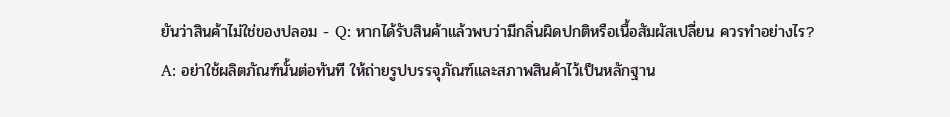ยันว่าสินค้าไม่ใช่ของปลอม - Q: หากได้รับสินค้าแล้วพบว่ามีกลิ่นผิดปกติหรือเนื้อสัมผัสเปลี่ยน ควรทำอย่างไร?
A: อย่าใช้ผลิตภัณฑ์นั้นต่อทันที ให้ถ่ายรูปบรรจุภัณฑ์และสภาพสินค้าไว้เป็นหลักฐาน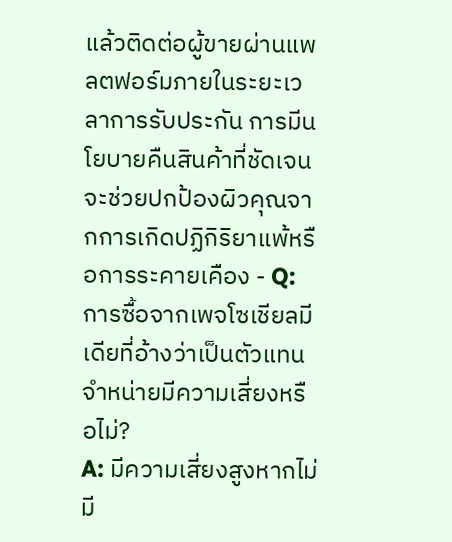แล้วติดต่อผู้ขายผ่านแพลตฟอร์มภายในระยะเวลาการรับประกัน การมีนโยบายคืนสินค้าที่ชัดเจนจะช่วยปกป้องผิวคุณจากการเกิดปฏิกิริยาแพ้หรือการระคายเคือง - Q: การซื้อจากเพจโซเชียลมีเดียที่อ้างว่าเป็นตัวแทนจำหน่ายมีความเสี่ยงหรือไม่?
A: มีความเสี่ยงสูงหากไม่มี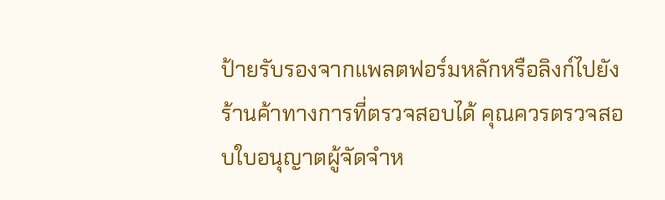ป้ายรับรองจากแพลตฟอร์มหลักหรือลิงก์ไปยังร้านค้าทางการที่ตรวจสอบได้ คุณควรตรวจสอบใบอนุญาตผู้จัดจำห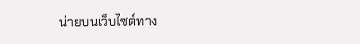น่ายบนเว็บไซต์ทาง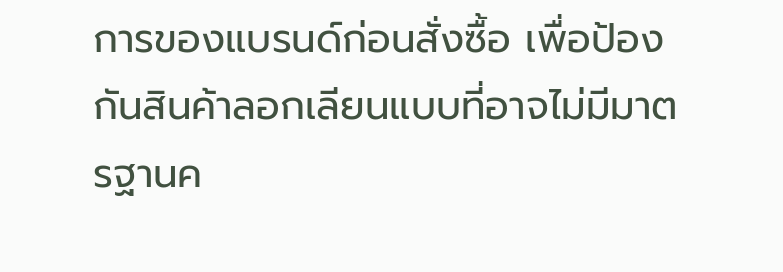การของแบรนด์ก่อนสั่งซื้อ เพื่อป้องกันสินค้าลอกเลียนแบบที่อาจไม่มีมาตรฐานค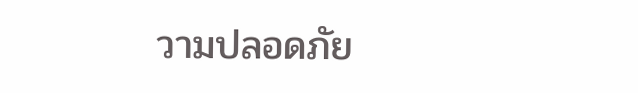วามปลอดภัย